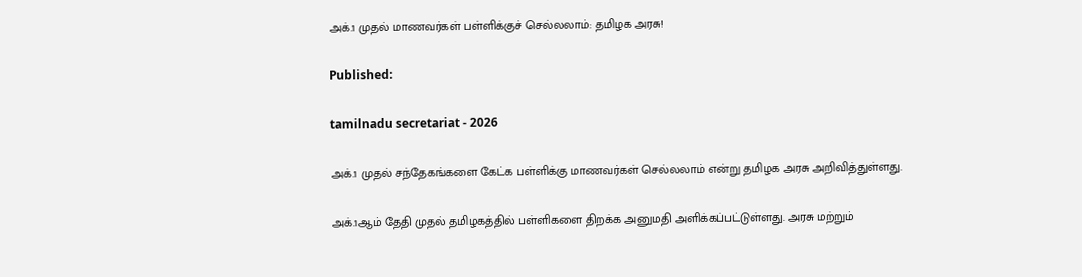அக்.1 முதல் மாணவர்கள் பள்ளிக்குச் செல்லலாம்: தமிழக அரசு!

Published:

tamilnadu secretariat - 2026

அக்.1 முதல் சந்தேகங்களை கேட்க பள்ளிக்கு மாணவர்கள் செல்லலாம் என்று தமிழக அரசு அறிவித்துள்ளது.

அக்.1ஆம் தேதி முதல் தமிழகத்தில் பள்ளிகளை திறக்க அனுமதி அளிக்கப்பட்டுள்ளது. அரசு மற்றும்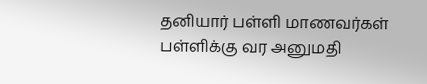தனியார் பள்ளி மாணவர்கள் பள்ளிக்கு வர அனுமதி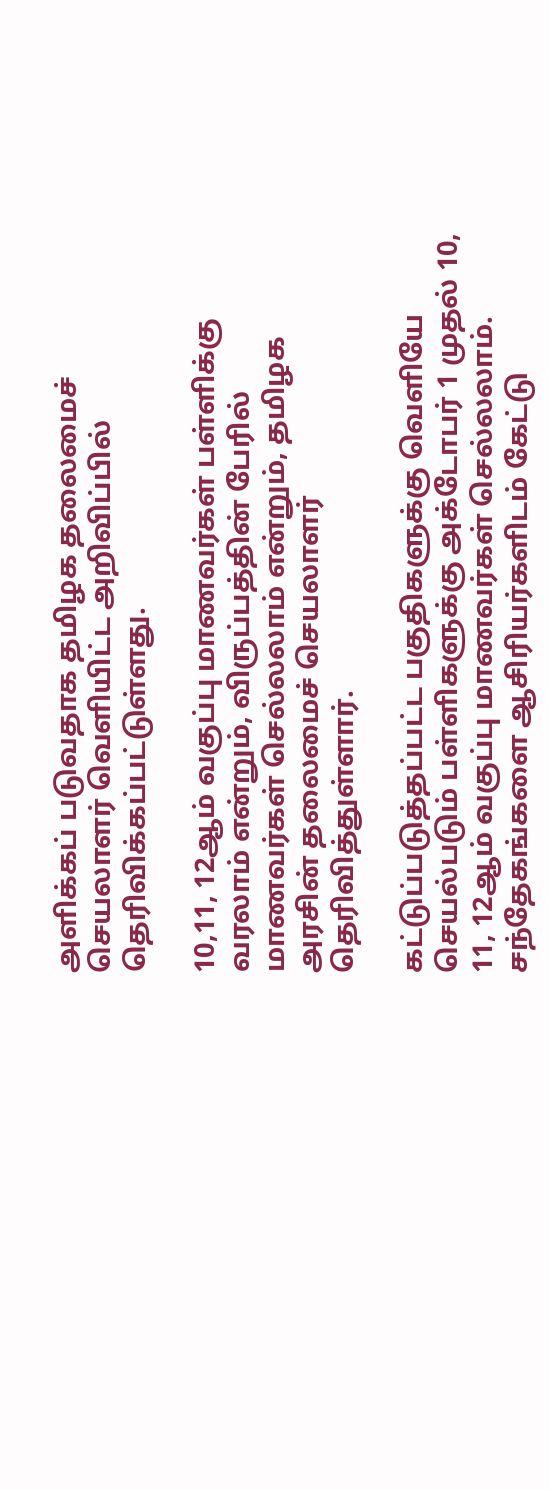அளிக்கப் படுவதாக தமிழக தலைமைச் செயலாளர் வெளியிட்ட அறிவிப்பில் தெரிவிக்கப்பட்டுள்ளது.

10,11, 12ஆம் வகுப்பு மாணவர்கள் பள்ளிக்கு வரலாம் என்றும், விருப்பத்தின் பேரில் மாணவர்கள் செல்லலாம் என்றும், தமிழக அரசின் தலைமைச் செயலாளர் தெரிவித்துள்ளார்.

கட்டுப்படுத்தப்பட்ட பகுதிகளுக்கு வெளியே செயல்படும் பள்ளிகளுக்கு அக்டோபர் 1 முதல் 10, 11, 12ஆம் வகுப்பு மாணவர்கள் செல்லலாம். சந்தேகங்களை ஆசிரியர்களிடம் கேட்டு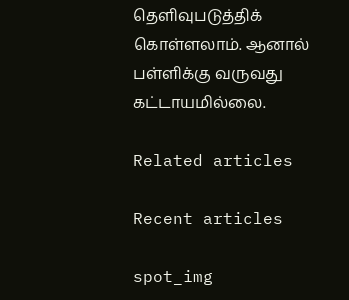தெளிவுபடுத்திக் கொள்ளலாம். ஆனால் பள்ளிக்கு வருவது கட்டாயமில்லை.

Related articles

Recent articles

spot_img